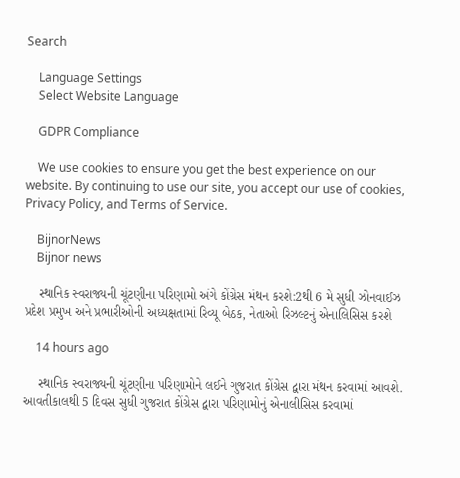Search

    Language Settings
    Select Website Language

    GDPR Compliance

    We use cookies to ensure you get the best experience on our website. By continuing to use our site, you accept our use of cookies, Privacy Policy, and Terms of Service.

    BijnorNews
    Bijnor news

    સ્થાનિક સ્વરાજ્યની ચૂંટણીના પરિણામો અંગે કોંગ્રેસ મંથન કરશે:2થી 6 મે સુધી ઝોનવાઈઝ પ્રદેશ પ્રમુખ અને પ્રભારીઓની અધ્યક્ષતામાં રિવ્યૂ બેઠક, નેતાઓ રિઝલ્ટનું એનાલિસિસ કરશે

    14 hours ago

    સ્થાનિક સ્વરાજ્યની ચૂંટણીના પરિણામોને લઈને ગુજરાત કોંગ્રેસ દ્વારા મંથન કરવામાં આવશે. આવતીકાલથી 5 દિવસ સુધી ગુજરાત કોંગ્રેસ દ્વારા પરિણામોનું એનાલીસિસ કરવામાં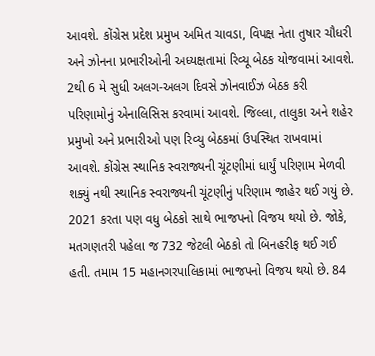આવશે. કોંગ્રેસ પ્રદેશ પ્રમુખ અમિત ચાવડા, વિપક્ષ નેતા તુષાર ચૌધરી અને ઝોનના પ્રભારીઓની અધ્યક્ષતામાં રિવ્યૂ બેઠક યોજવામાં આવશે. 2થી 6 મે સુધી અલગ-અલગ દિવસે ઝોનવાઈઝ બેઠક કરી પરિણામોનું એનાલિસિસ કરવામાં આવશે. જિલ્લા, તાલુકા અને શહેર પ્રમુખો અને પ્રભારીઓ પણ રિવ્યુ બેઠકમાં ઉપસ્થિત રાખવામાં આવશે. કોંગ્રેસ સ્થાનિક સ્વરાજ્યની ચૂંટણીમાં ધાર્યું પરિણામ મેળવી શક્યું નથી સ્થાનિક સ્વરાજ્યની ચૂંટણીનું પરિણામ જાહેર થઈ ગયું છે. 2021 કરતા પણ વધુ બેઠકો સાથે ભાજપનો વિજય થયો છે. જોકે, મતગણતરી પહેલા જ 732 જેટલી બેઠકો તો બિનહરીફ થઈ ગઈ હતી. તમામ 15 મહાનગરપાલિકામાં ભાજપનો વિજય થયો છે. 84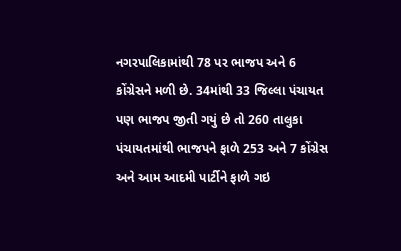નગરપાલિકામાંથી 78 પર ભાજપ અને 6 કોંગ્રેસને મળી છે. 34માંથી 33 જિલ્લા પંચાયત પણ ભાજપ જીતી ગયું છે તો 260 તાલુકા પંચાયતમાંથી ભાજપને ફાળે 253 અને 7 કોંગ્રેસ અને આમ આદમી પાર્ટીને ફાળે ગઇ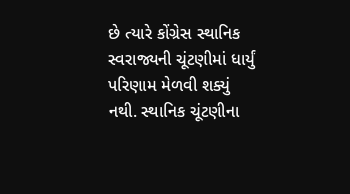છે ત્યારે કોંગ્રેસ સ્થાનિક સ્વરાજ્યની ચૂંટણીમાં ધાર્યું પરિણામ મેળવી શક્યું નથી. સ્થાનિક ચૂંટણીના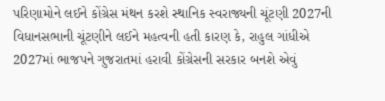પરિણામોને લઈને કોંગ્રેસ મંથન કરશે સ્થાનિક સ્વરાજ્યની ચૂંટણી 2027ની વિધાનસભાની ચૂંટણીને લઈને મહત્વની હતી કારણ કે, રાહુલ ગાંધીએ 2027માં ભાજપને ગુજરાતમાં હરાવી કોંગ્રેસની સરકાર બનશે એવું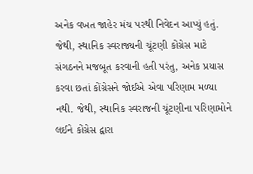અનેક વખત જાહેર મંચ પરથી નિવેદન આપ્યું હતું. જેથી, સ્થાનિક સ્વરાજ્યની ચૂંટણી કોંગ્રેસ માટે સંગઠનને મજબૂત કરવાની હતી પરંતુ, અનેક પ્રયાસ કરવા છતાં કોંગ્રેસને જોઈએ એવા પરિણામ મળ્યા નથી. જેથી, સ્થાનિક સ્વરાજની ચૂંટણીના પરિણામોને લઈને કોંગ્રેસ દ્વારા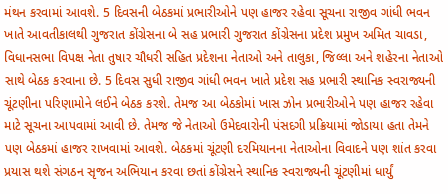મંથન કરવામાં આવશે. 5 દિવસની બેઠકમાં પ્રભારીઓને પણ હાજર રહેવા સૂચના રાજીવ ગાંધી ભવન ખાતે આવતીકાલથી ગુજરાત કોંગ્રેસના બે સહ પ્રભારી ગુજરાત કોંગ્રેસના પ્રદેશ પ્રમુખ અમિત ચાવડા, વિધાનસભા વિપક્ષ નેતા તુષાર ચૌધરી સહિત પ્રદેશના નેતાઓ અને તાલુકા, જિલ્લા અને શહેરના નેતાઓ સાથે બેઠક કરવાના છે. 5 દિવસ સુધી રાજીવ ગાંધી ભવન ખાતે પ્રદેશ સહ પ્રભારી સ્થાનિક સ્વરાજ્યની ચૂંટણીના પરિણામોને લઈને બેઠક કરશે. તેમજ આ બેઠકોમાં ખાસ ઝોન પ્રભારીઓને પણ હાજર રહેવા માટે સૂચના આપવામાં આવી છે. તેમજ જે નેતાઓ ઉમેદવારોની પંસદગી પ્રક્રિયામાં જોડાયા હતા તેમને પણ બેઠકમાં હાજર રાખવામાં આવશે. બેઠકમાં ચૂંટણી દરમિયાનના નેતાઓના વિવાદને પણ શાંત કરવા પ્રયાસ થશે સંગઠન સૃજન અભિયાન કરવા છતાં કોંગ્રેસને સ્થાનિક સ્વરાજ્યની ચૂંટણીમાં ધાર્યું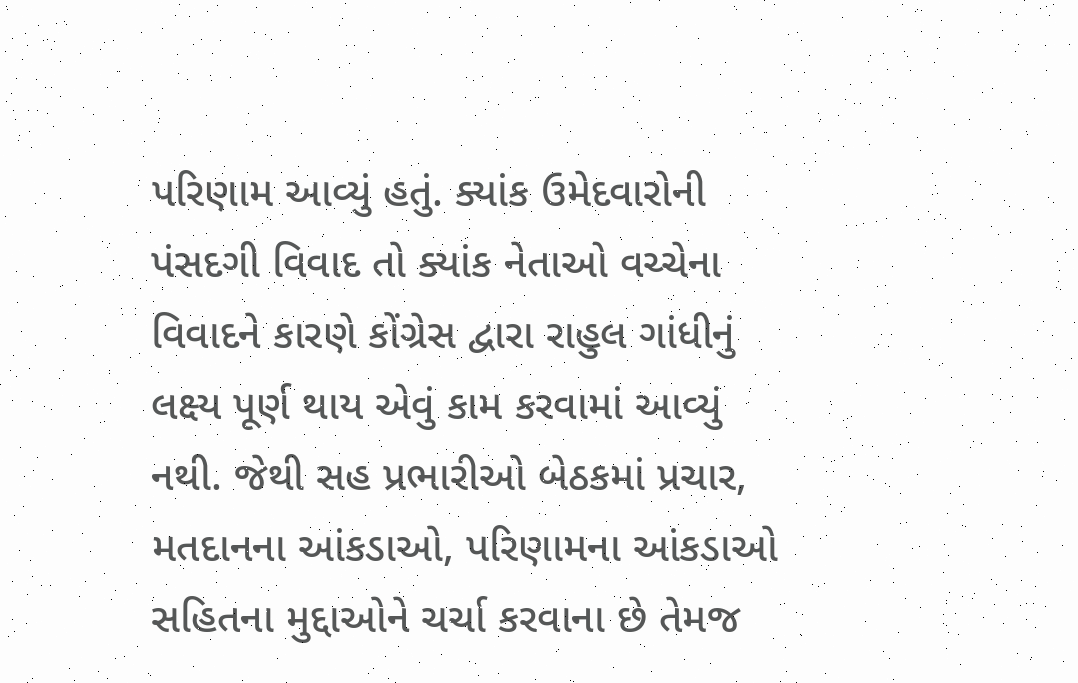પરિણામ આવ્યું હતું. ક્યાંક ઉમેદવારોની પંસદગી વિવાદ તો ક્યાંક નેતાઓ વચ્ચેના વિવાદને કારણે કોંગ્રેસ દ્વારા રાહુલ ગાંધીનું લક્ષ્ય પૂર્ણ થાય એવું કામ કરવામાં આવ્યું નથી. જેથી સહ પ્રભારીઓ બેઠકમાં પ્રચાર, મતદાનના આંકડાઓ, પરિણામના આંકડાઓ સહિતના મુદ્દાઓને ચર્ચા કરવાના છે તેમજ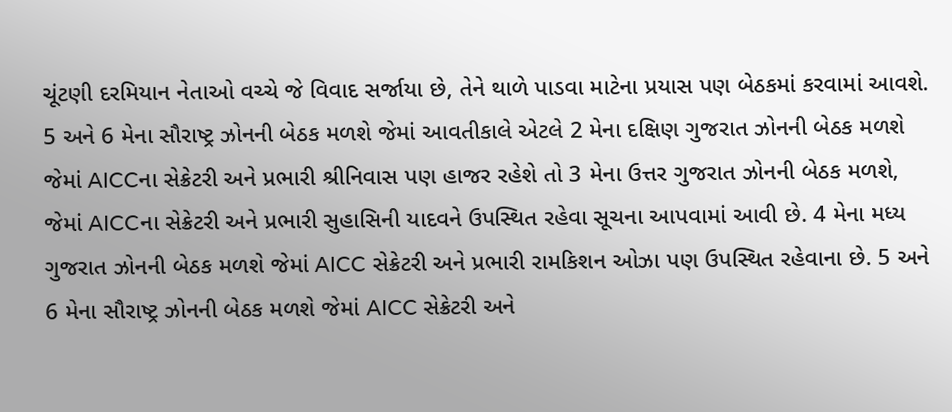ચૂંટણી દરમિયાન નેતાઓ વચ્ચે જે વિવાદ સર્જાયા છે, તેને થાળે પાડવા માટેના પ્રયાસ પણ બેઠકમાં કરવામાં આવશે. 5 અને 6 મેના સૌરાષ્ટ્ર ઝોનની બેઠક મળશે જેમાં આવતીકાલે એટલે 2 મેના દક્ષિણ ગુજરાત ઝોનની બેઠક મળશે જેમાં AICCના સેક્રેટરી અને પ્રભારી શ્રીનિવાસ પણ હાજર રહેશે તો 3 મેના ઉત્તર ગુજરાત ઝોનની બેઠક મળશે, જેમાં AICCના સેક્રેટરી અને પ્રભારી સુહાસિની યાદવને ઉપસ્થિત રહેવા સૂચના આપવામાં આવી છે. 4 મેના મધ્ય ગુજરાત ઝોનની બેઠક મળશે જેમાં AICC સેક્રેટરી અને પ્રભારી રામકિશન ઓઝા પણ ઉપસ્થિત રહેવાના છે. 5 અને 6 મેના સૌરાષ્ટ્ર ઝોનની બેઠક મળશે જેમાં AICC સેક્રેટરી અને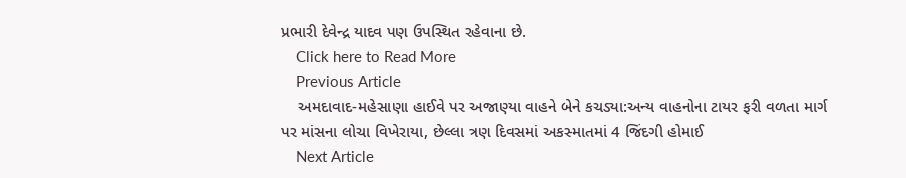પ્રભારી દેવેન્દ્ર યાદવ પણ ઉપસ્થિત રહેવાના છે.
    Click here to Read More
    Previous Article
    અમદાવાદ-મહેસાણા હાઈવે પર અજાણ્યા વાહને બેને કચડ્યા:અન્ય વાહનોના ટાયર ફરી વળતા માર્ગ પર માંસના લોચા વિખેરાયા, છેલ્લા ત્રણ દિવસમાં અકસ્માતમાં 4 જિંદગી હોમાઈ
    Next Article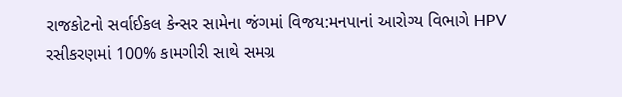રાજકોટનો સર્વાઈકલ કેન્સર સામેના જંગમાં વિજય:મનપાનાં આરોગ્ય વિભાગે HPV રસીકરણમાં 100% કામગીરી સાથે સમગ્ર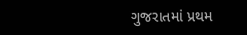ગુજરાતમાં પ્રથમ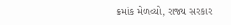ક્રમાંક મેળવ્યો, રાજ્ય સરકાર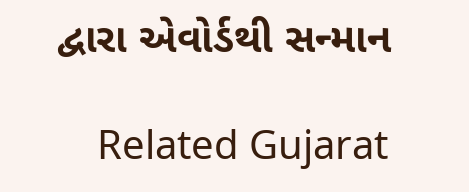દ્વારા એવોર્ડથી સન્માન

    Related Gujarat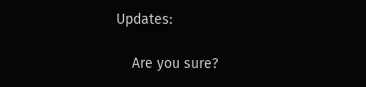Updates:

    Are you sure?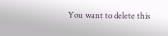You want to delete this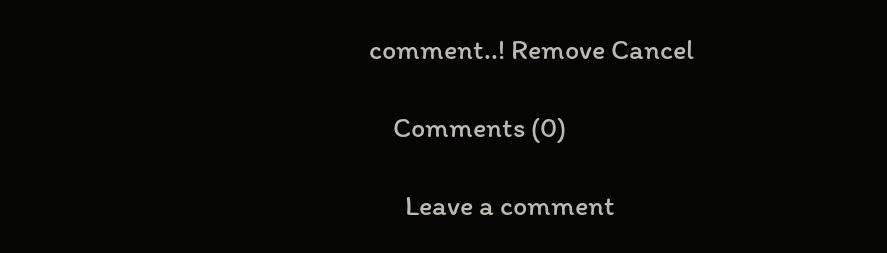comment..! Remove Cancel

    Comments (0)

      Leave a comment